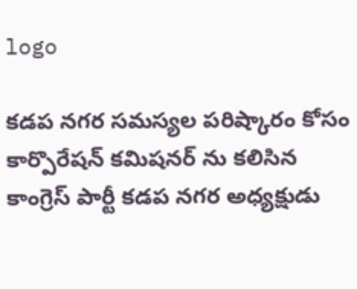logo

కడప నగర సమస్యల పరిష్కారం కోసం కార్పొరేషన్ కమిషనర్ ను కలిసిన కాంగ్రెస్ పార్టీ కడప నగర అధ్యక్షుడు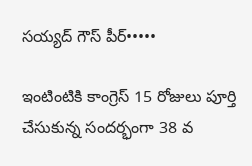సయ్యద్ గౌస్ పీర్•••••

ఇంటింటికి కాంగ్రెస్ 15 రోజులు పూర్తి చేసుకున్న సందర్భంగా 38 వ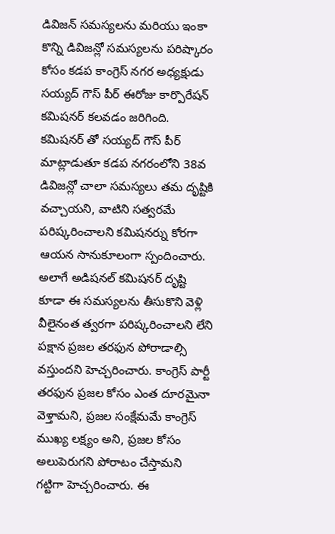డివిజన్ సమస్యలను మరియు ఇంకా కొన్ని డివిజన్లో సమస్యలను పరిష్కారం కోసం కడప కాంగ్రెస్ నగర అధ్యక్షుడు సయ్యద్ గౌస్ పీర్ ఈరోజు కార్పొరేషన్ కమిషనర్ కలవడం జరిగింది. కమిషనర్ తో సయ్యద్ గౌస్ పీర్ మాట్లాడుతూ కడప నగరంలోని 38వ డివిజన్లో చాలా సమస్యలు తమ దృష్టికి వచ్చాయని, వాటిని సత్వరమే పరిష్కరించాలని కమిషనర్ను కోరగా ఆయన సానుకూలంగా స్పందించారు. అలాగే అడిషనల్ కమిషనర్ దృష్టి కూడా ఈ సమస్యలను తీసుకొని వెళ్లి వీలైనంత త్వరగా పరిష్కరించాలని లేని పక్షాన ప్రజల తరఫున పోరాడాల్సి వస్తుందని హెచ్చరించారు. కాంగ్రెస్ పార్టీ తరఫున ప్రజల కోసం ఎంత దూరమైనా వెళ్తామని, ప్రజల సంక్షేమమే కాంగ్రెస్ ముఖ్య లక్ష్యం అని, ప్రజల కోసం అలుపెరుగని పోరాటం చేస్తామని గట్టిగా హెచ్చరించారు. ఈ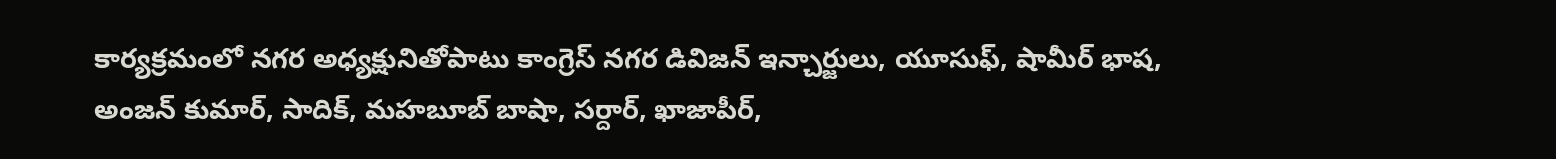కార్యక్రమంలో నగర అధ్యక్షునితోపాటు కాంగ్రెస్ నగర డివిజన్ ఇన్చార్జులు, యూసుఫ్, షామీర్ భాష, అంజన్ కుమార్, సాదిక్, మహబూబ్ బాషా, సర్దార్, ఖాజాపీర్,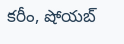కరీం, షోయబ్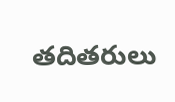తదితరులు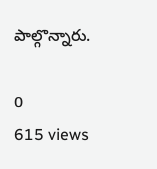పాల్గొన్నారు.

0
615 views